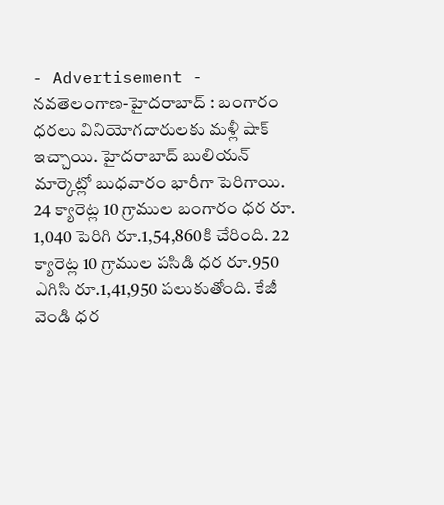- Advertisement -
నవతెలంగాణ-హైదరాబాద్ : బంగారం ధరలు వినియోగదారులకు మళ్లీ షాక్ ఇచ్చాయి. హైదరాబాద్ బులియన్ మార్కెట్లో బుధవారం భారీగా పెరిగాయి. 24 క్యారెట్ల 10 గ్రాముల బంగారం ధర రూ. 1,040 పెరిగి రూ.1,54,860కి చేరింది. 22 క్యారెట్ల 10 గ్రాముల పసిడి ధర రూ.950 ఎగిసి రూ.1,41,950 పలుకుతోంది. కేజీ వెండి ధర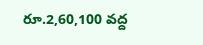రూ.2,60,100 వద్ద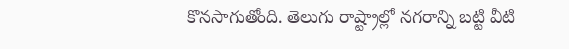కొనసాగుతోంది. తెలుగు రాష్ట్రాల్లో నగరాన్ని బట్టి వీటి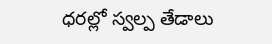ధరల్లో స్వల్ప తేడాలు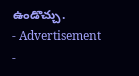ఉండొచ్చు.
- Advertisement -